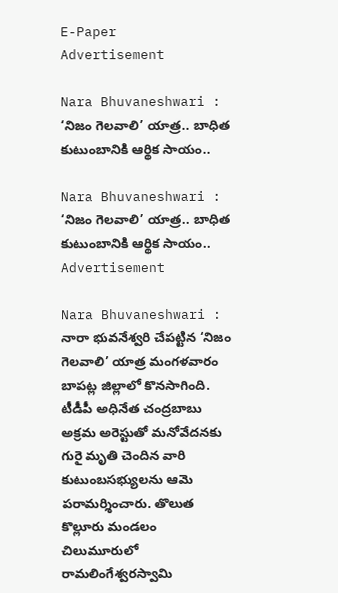E-Paper
Advertisement

Nara Bhuvaneshwari : ‘నిజం గెలవాలి’ యాత్ర.. బాధిత కుటుంబానికి ఆర్థిక సాయం..

Nara Bhuvaneshwari : ‘నిజం గెలవాలి’ యాత్ర.. బాధిత కుటుంబానికి ఆర్థిక సాయం..
Advertisement

Nara Bhuvaneshwari : నారా భువనేశ్వరి చేపట్టిన ‘నిజం గెలవాలి’ యాత్ర మంగళవారం బాపట్ల జిల్లాలో కొనసాగింది. టీడీపీ అధినేత చంద్రబాబు అక్రమ అరెస్టుతో మనోవేదనకు గురై మృతి చెందిన వారి కుటుంబసభ్యులను ఆమె పరామర్శించారు. తొలుత కొల్లూరు మండలం చిలుమూరులో రామలింగేశ్వరస్వామి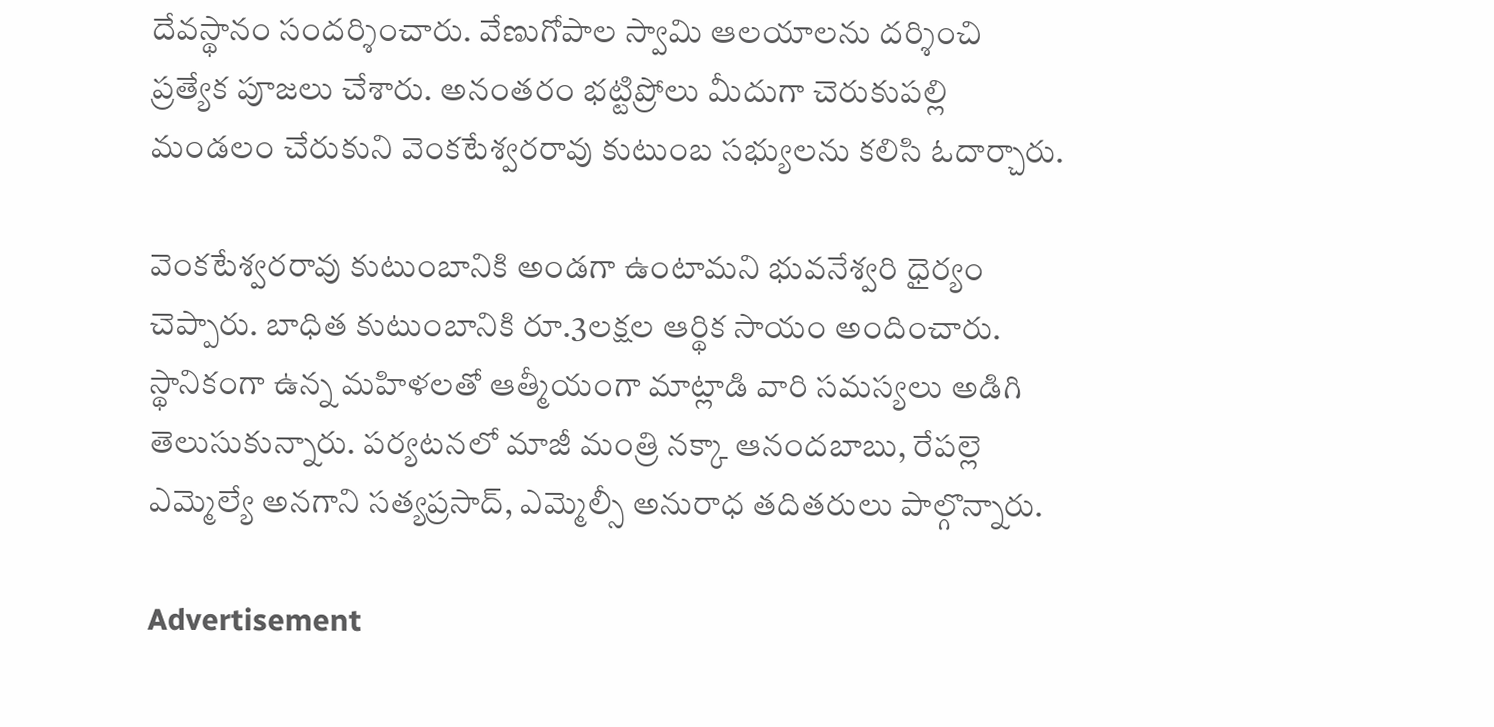దేవస్థానం సందర్శించారు. వేణుగోపాల స్వామి ఆలయాలను దర్శించి ప్రత్యేక పూజలు చేశారు. అనంతరం భట్టిప్రోలు మీదుగా చెరుకుపల్లి మండలం చేరుకుని వెంకటేశ్వరరావు కుటుంబ సభ్యులను కలిసి ఓదార్చారు.

వెంకటేశ్వరరావు కుటుంబానికి అండగా ఉంటామని భువనేశ్వరి ధైర్యం చెప్పారు. బాధిత కుటుంబానికి రూ.3లక్షల ఆర్థిక సాయం అందించారు. స్థానికంగా ఉన్న మహిళలతో ఆత్మీయంగా మాట్లాడి వారి సమస్యలు అడిగి తెలుసుకున్నారు. పర్యటనలో మాజీ మంత్రి నక్కా ఆనందబాబు, రేపల్లె ఎమ్మెల్యే అనగాని సత్యప్రసాద్‌, ఎమ్మెల్సీ అనురాధ తదితరులు పాల్గొన్నారు.

Advertisement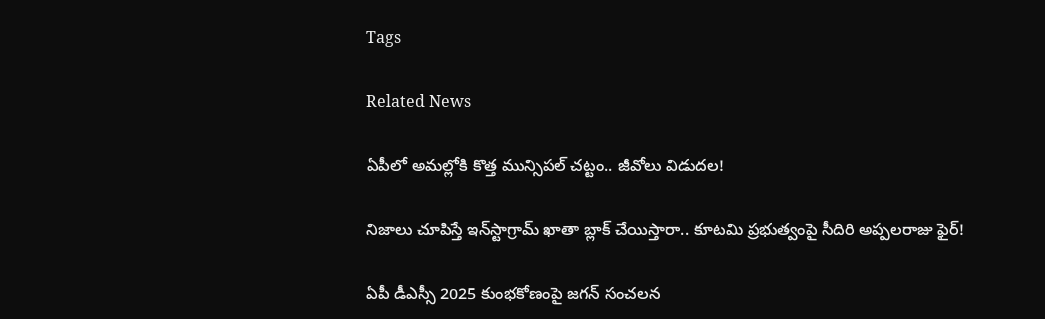Tags

Related News

ఏపీలో అమల్లోకి కొత్త మున్సిపల్ చట్టం.. జీవోలు విడుదల!

నిజాలు చూపిస్తే ఇన్‌స్టాగ్రామ్ ఖాతా బ్లాక్ చేయిస్తారా.. కూటమి ప్రభుత్వంపై సీదిరి అప్పలరాజు ఫైర్!

ఏపీ డీఎస్సీ 2025 కుంభకోణంపై జగన్ సంచలన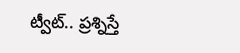ట్వీట్.. ప్రశ్నిస్తే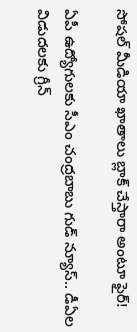సోషల్ మీడియా ఖాతాలు బ్లాక్ చేస్తారా అంటూ ఫైర్!

ఏపీ ఉద్యోగులకు సీఎం చంద్రబాబు గుడ్ న్యూస్.. డీఏల విడుదలకు గ్రీన్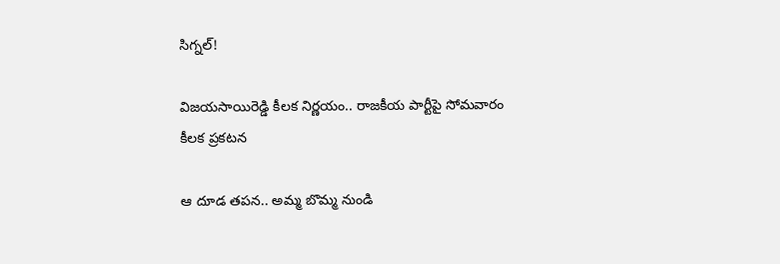సిగ్నల్!

విజయసాయిరెడ్డి కీలక నిర్ణయం.. రాజకీయ పార్టీపై సోమవారం కీలక ప్రకటన

ఆ దూడ తపన.. అమ్మ బొమ్మ నుండి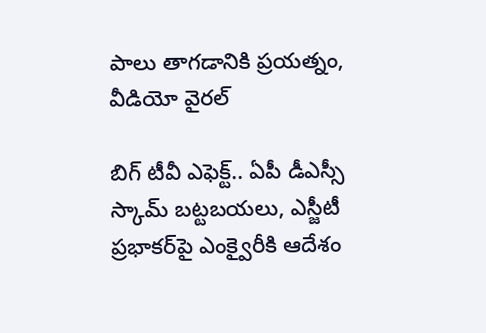పాలు తాగడానికి ప్రయత్నం, వీడియో వైరల్

బిగ్‌ టీవీ ఎఫెక్ట్.. ఏపీ డీఎస్సీ స్కామ్ బట్టబయలు, ఎస్జీటీ ప్రభాకర్‌పై ఎంక్వైరీకి ఆదేశం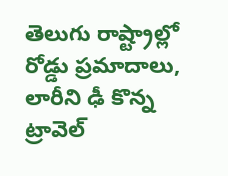తెలుగు రాష్ట్రాల్లో రోడ్డు ప్రమాదాలు, లారీని ఢీ కొన్న ట్రావెల్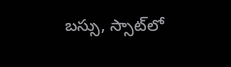బస్సు, స్సాట్‌లో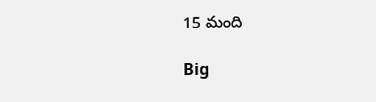15 మంది

Big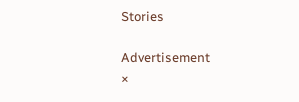Stories

Advertisement
×